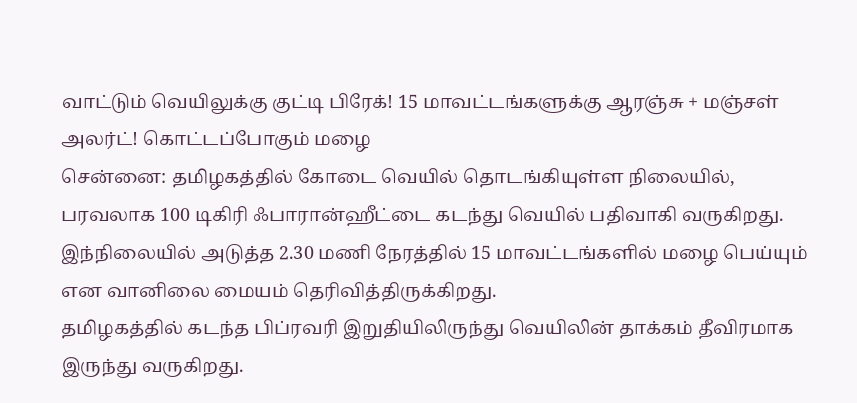வாட்டும் வெயிலுக்கு குட்டி பிரேக்! 15 மாவட்டங்களுக்கு ஆரஞ்சு + மஞ்சள் அலர்ட்! கொட்டப்போகும் மழை
சென்னை: தமிழகத்தில் கோடை வெயில் தொடங்கியுள்ள நிலையில், பரவலாக 100 டிகிரி ஃபாரான்ஹீட்டை கடந்து வெயில் பதிவாகி வருகிறது. இந்நிலையில் அடுத்த 2.30 மணி நேரத்தில் 15 மாவட்டங்களில் மழை பெய்யும் என வானிலை மையம் தெரிவித்திருக்கிறது.
தமிழகத்தில் கடந்த பிப்ரவரி இறுதியிலிருந்து வெயிலின் தாக்கம் தீவிரமாக இருந்து வருகிறது.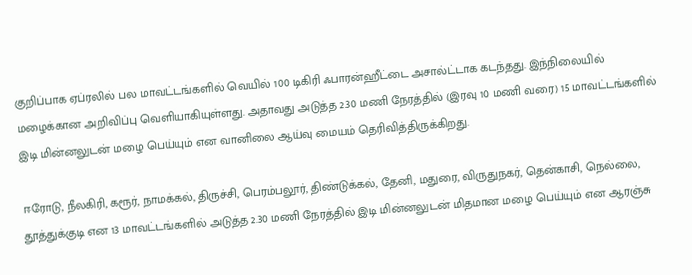குறிப்பாக ஏப்ரலில் பல மாவட்டங்களில் வெயில் 100 டிகிரி ஃபாரன்ஹீட்டை அசால்ட்டாக கடந்தது. இந்நிலையில் மழைக்கான அறிவிப்பு வெளியாகியுள்ளது. அதாவது அடுத்த 2.30 மணி நேரத்தில் (இரவு 10 மணி வரை) 15 மாவட்டங்களில் இடி மின்னலுடன் மழை பெய்யும் என வானிலை ஆய்வு மையம் தெரிவித்திருக்கிறது.

ஈரோடு, நீலகிரி, கரூர், நாமக்கல், திருச்சி, பெரம்பலூர், திண்டுக்கல், தேனி, மதுரை, விருதுநகர், தென்காசி, நெல்லை, தூத்துக்குடி என 13 மாவட்டங்களில் அடுத்த 2.30 மணி நேரத்தில் இடி மின்னலுடன் மிதமான மழை பெய்யும் என ஆரஞ்சு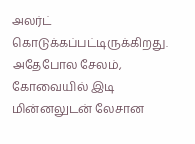அலர்ட் கொடுக்கப்பட்டிருக்கிறது. அதேபோல சேலம், கோவையில் இடி மின்னலுடன் லேசான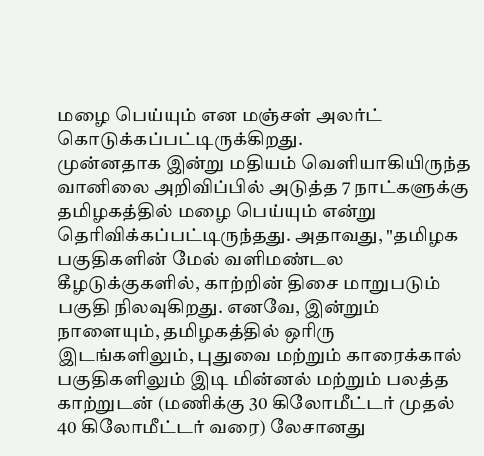மழை பெய்யும் என மஞ்சள் அலர்ட் கொடுக்கப்பட்டிருக்கிறது.
முன்னதாக இன்று மதியம் வெளியாகியிருந்த வானிலை அறிவிப்பில் அடுத்த 7 நாட்களுக்கு தமிழகத்தில் மழை பெய்யும் என்று தெரிவிக்கப்பட்டிருந்தது. அதாவது, "தமிழக பகுதிகளின் மேல் வளிமண்டல கீழடுக்குகளில், காற்றின் திசை மாறுபடும் பகுதி நிலவுகிறது. எனவே, இன்றும் நாளையும், தமிழகத்தில் ஒரிரு இடங்களிலும், புதுவை மற்றும் காரைக்கால் பகுதிகளிலும் இடி மின்னல் மற்றும் பலத்த காற்றுடன் (மணிக்கு 30 கிலோமீட்டர் முதல் 40 கிலோமீட்டர் வரை) லேசானது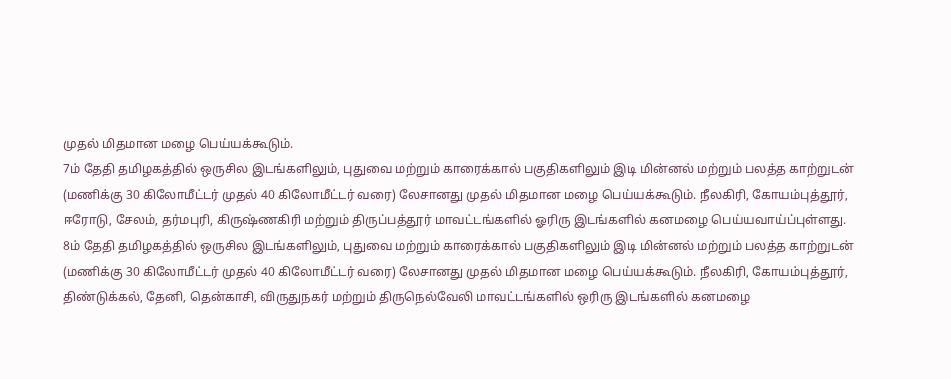முதல் மிதமான மழை பெய்யக்கூடும்.
7ம் தேதி தமிழகத்தில் ஒருசில இடங்களிலும், புதுவை மற்றும் காரைக்கால் பகுதிகளிலும் இடி மின்னல் மற்றும் பலத்த காற்றுடன் (மணிக்கு 30 கிலோமீட்டர் முதல் 40 கிலோமீட்டர் வரை) லேசானது முதல் மிதமான மழை பெய்யக்கூடும். நீலகிரி, கோயம்புத்தூர், ஈரோடு, சேலம், தர்மபுரி, கிருஷ்ணகிரி மற்றும் திருப்பத்தூர் மாவட்டங்களில் ஓரிரு இடங்களில் கனமழை பெய்யவாய்ப்புள்ளது.
8ம் தேதி தமிழகத்தில் ஒருசில இடங்களிலும், புதுவை மற்றும் காரைக்கால் பகுதிகளிலும் இடி மின்னல் மற்றும் பலத்த காற்றுடன் (மணிக்கு 30 கிலோமீட்டர் முதல் 40 கிலோமீட்டர் வரை) லேசானது முதல் மிதமான மழை பெய்யக்கூடும். நீலகிரி, கோயம்புத்தூர், திண்டுக்கல், தேனி, தென்காசி, விருதுநகர் மற்றும் திருநெல்வேலி மாவட்டங்களில் ஒரிரு இடங்களில் கனமழை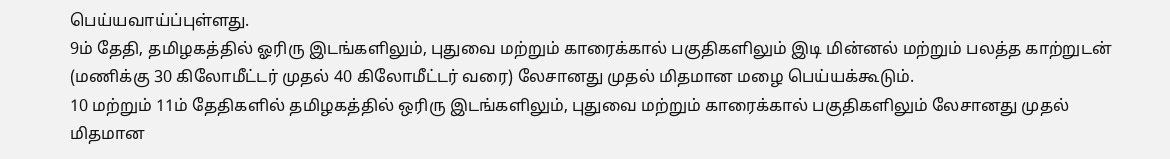பெய்யவாய்ப்புள்ளது.
9ம் தேதி, தமிழகத்தில் ஓரிரு இடங்களிலும், புதுவை மற்றும் காரைக்கால் பகுதிகளிலும் இடி மின்னல் மற்றும் பலத்த காற்றுடன் (மணிக்கு 30 கிலோமீட்டர் முதல் 40 கிலோமீட்டர் வரை) லேசானது முதல் மிதமான மழை பெய்யக்கூடும்.
10 மற்றும் 11ம் தேதிகளில் தமிழகத்தில் ஒரிரு இடங்களிலும், புதுவை மற்றும் காரைக்கால் பகுதிகளிலும் லேசானது முதல் மிதமான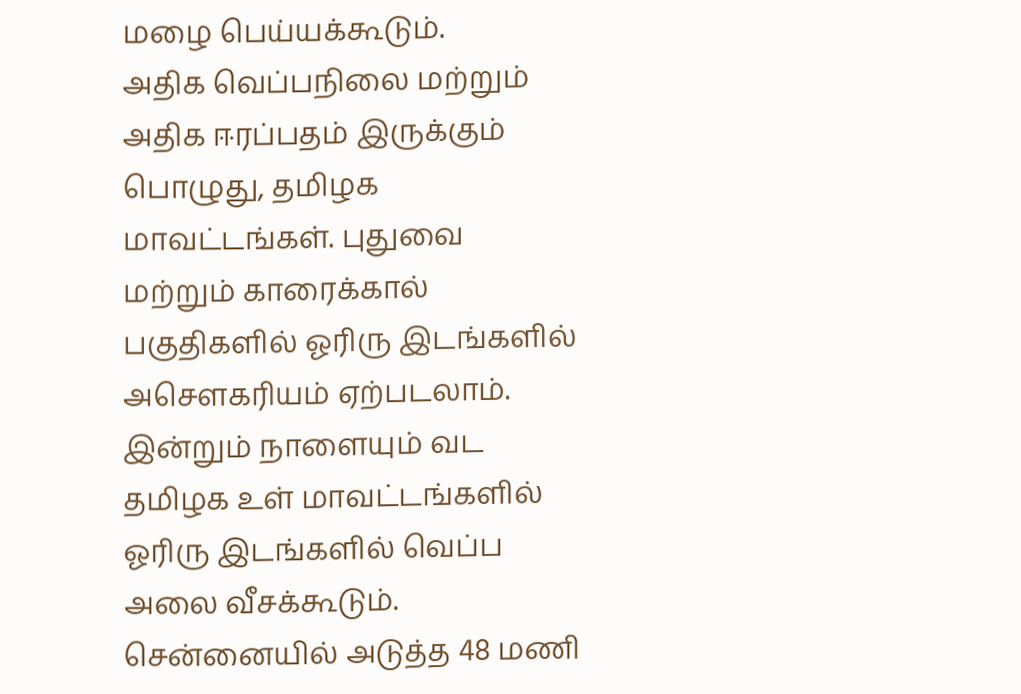மழை பெய்யக்கூடும்.
அதிக வெப்பநிலை மற்றும் அதிக ஈரப்பதம் இருக்கும் பொழுது, தமிழக மாவட்டங்கள். புதுவை மற்றும் காரைக்கால் பகுதிகளில் ஓரிரு இடங்களில் அசெளகரியம் ஏற்படலாம். இன்றும் நாளையும் வட தமிழக உள் மாவட்டங்களில் ஓரிரு இடங்களில் வெப்ப அலை வீசக்கூடும்.
சென்னையில் அடுத்த 48 மணி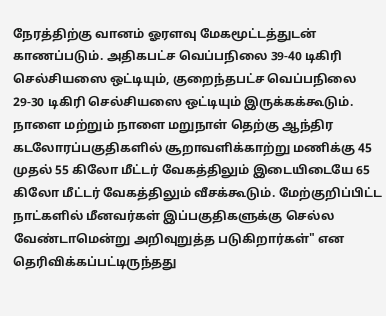நேரத்திற்கு வானம் ஓரளவு மேகமூட்டத்துடன் காணப்படும். அதிகபட்ச வெப்பநிலை 39-40 டிகிரி செல்சியஸை ஒட்டியும், குறைந்தபட்ச வெப்பநிலை 29-30 டிகிரி செல்சியஸை ஒட்டியும் இருக்கக்கூடும்.
நாளை மற்றும் நாளை மறுநாள் தெற்கு ஆந்திர கடலோரப்பகுதிகளில் சூறாவளிக்காற்று மணிக்கு 45 முதல் 55 கிலோ மீட்டர் வேகத்திலும் இடையிடையே 65 கிலோ மீட்டர் வேகத்திலும் வீசக்கூடும். மேற்குறிப்பிட்ட நாட்களில் மீனவர்கள் இப்பகுதிகளுக்கு செல்ல வேண்டாமென்று அறிவுறுத்த படுகிறார்கள்" என தெரிவிக்கப்பட்டிருந்தது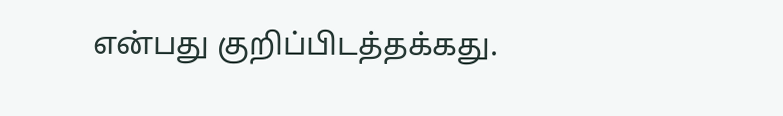என்பது குறிப்பிடத்தக்கது.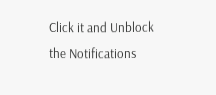Click it and Unblock the Notifications